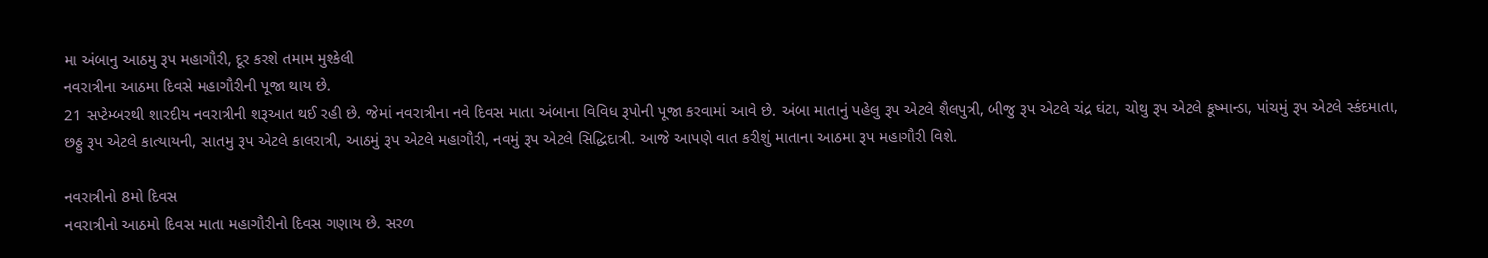મા અંબાનુ આઠમુ રૂપ મહાગૌરી, દૂર કરશે તમામ મુશ્કેલી
નવરાત્રીના આઠમા દિવસે મહાગૌરીની પૂજા થાય છે.
21 સપ્ટેમ્બરથી શારદીય નવરાત્રીની શરૂઆત થઈ રહી છે. જેમાં નવરાત્રીના નવે દિવસ માતા અંબાના વિવિધ રૂપોની પૂજા કરવામાં આવે છે. અંબા માતાનું પહેલુ રૂપ એટલે શૈલપુત્રી, બીજુ રૂપ એટલે ચંદ્ર ઘંટા, ચોથુ રૂપ એટલે કૂષ્માન્ડા, પાંચમું રૂપ એટલે સ્કંદમાતા, છઠ્ઠુ રૂપ એટલે કાત્યાયની, સાતમુ રૂપ એટલે કાલરાત્રી, આઠમું રૂપ એટલે મહાગૌરી, નવમું રૂપ એટલે સિદ્ધિદાત્રી. આજે આપણે વાત કરીશું માતાના આઠમા રૂપ મહાગૌરી વિશે.

નવરાત્રીનો 8મો દિવસ
નવરાત્રીનો આઠમો દિવસ માતા મહાગૌરીનો દિવસ ગણાય છે. સરળ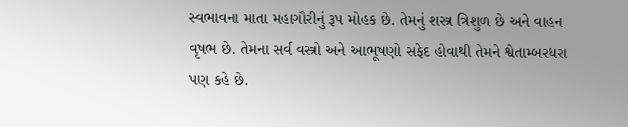સ્વભાવના માતા મહાગૌરીનું રૂપ મોહક છે. તેમનું શસ્ત્ર ત્રિશુળ છે અને વાહન વૃષભ છે. તેમના સર્વ વસ્ત્રો અને આભૂષણો સફેદ હોવાથી તેમને શ્વેતામ્બરધરા પણ કહે છે.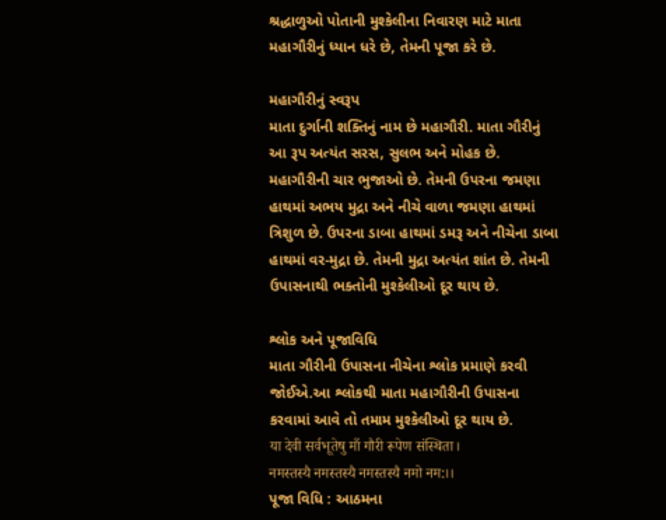શ્રદ્ધાળુઓ પોતાની મુશ્કેલીના નિવારણ માટે માતા મહાગૌરીનું ધ્યાન ધરે છે, તેમની પૂજા કરે છે.

મહાગૌરીનું સ્વરૂપ
માતા દુર્ગાની શક્તિનું નામ છે મહાગૌરી. માતા ગૌરીનું આ રૂપ અત્યંત સરસ, સુલભ અને મોહક છે. મહાગૌરીની ચાર ભુજાઓ છે. તેમની ઉપરના જમણા હાથમાં અભય મુદ્રા અને નીચે વાળા જમણા હાથમાં ત્રિશુળ છે. ઉપરના ડાબા હાથમાં ડમરૂ અને નીચેના ડાબા હાથમાં વર-મુદ્રા છે. તેમની મુદ્રા અત્યંત શાંત છે. તેમની ઉપાસનાથી ભક્તોની મુશ્કેલીઓ દૂર થાય છે.

શ્લોક અને પૂજાવિધિ
માતા ગૌરીની ઉપાસના નીચેના શ્લોક પ્રમાણે કરવી જોઈએ.આ શ્લોકથી માતા મહાગૌરીની ઉપાસના કરવામાં આવે તો તમામ મુશ્કેલીઓ દૂર થાય છે.
या देवी सर्वभूतेषु माँ गौरी रूपेण संस्थिता।
नमस्तस्यै नमस्तस्यै नमस्तस्यै नमो नम:।।
પૂજા વિધિ : આઠમના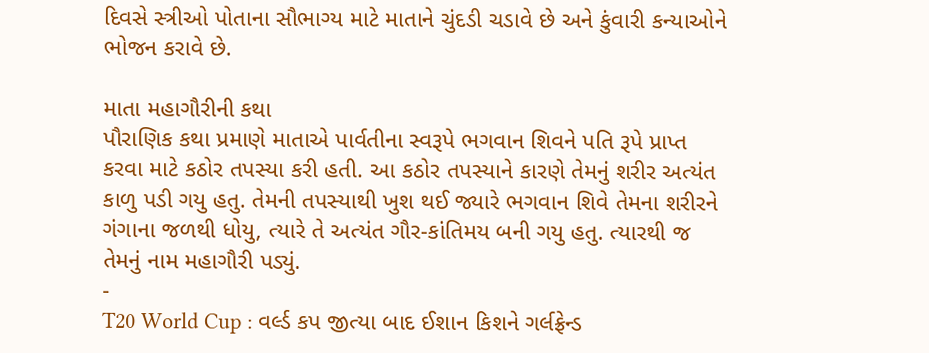દિવસે સ્ત્રીઓ પોતાના સૌભાગ્ય માટે માતાને ચુંદડી ચડાવે છે અને કુંવારી કન્યાઓને ભોજન કરાવે છે.

માતા મહાગૌરીની કથા
પૌરાણિક કથા પ્રમાણે માતાએ પાર્વતીના સ્વરૂપે ભગવાન શિવને પતિ રૂપે પ્રાપ્ત કરવા માટે કઠોર તપસ્યા કરી હતી. આ કઠોર તપસ્યાને કારણે તેમનું શરીર અત્યંત કાળુ પડી ગયુ હતુ. તેમની તપસ્યાથી ખુશ થઈ જ્યારે ભગવાન શિવે તેમના શરીરને ગંગાના જળથી ધોયુ, ત્યારે તે અત્યંત ગૌર-કાંતિમય બની ગયુ હતુ. ત્યારથી જ તેમનું નામ મહાગૌરી પડ્યું.
-
T20 World Cup : વર્લ્ડ કપ જીત્યા બાદ ઈશાન કિશને ગર્લફ્રેન્ડ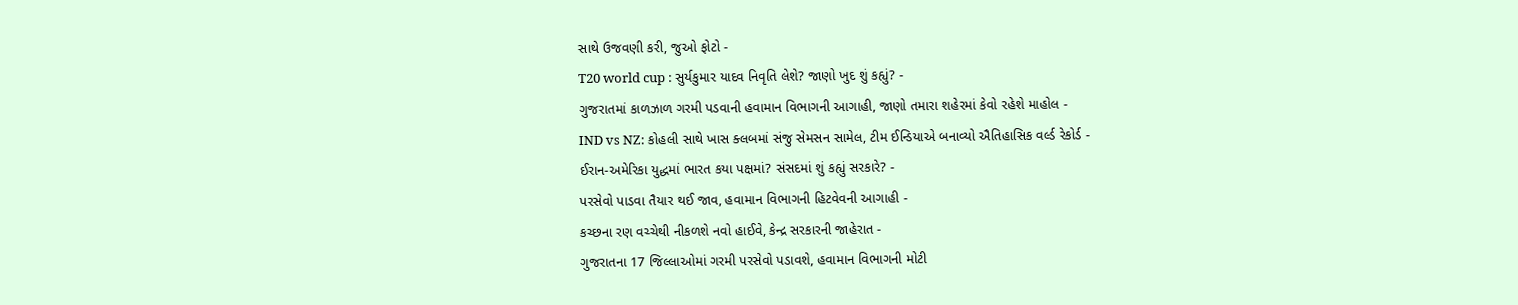સાથે ઉજવણી કરી, જુઓ ફોટો -
T20 world cup : સુર્યકુમાર યાદવ નિવૃતિ લેશે? જાણો ખુદ શું કહ્યું? -
ગુજરાતમાં કાળઝાળ ગરમી પડવાની હવામાન વિભાગની આગાહી, જાણો તમારા શહેરમાં કેવો રહેશે માહોલ -
IND vs NZ: કોહલી સાથે ખાસ ક્લબમાં સંજુ સેમસન સામેલ, ટીમ ઈન્ડિયાએ બનાવ્યો ઐતિહાસિક વર્લ્ડ રેકોર્ડ -
ઈરાન-અમેરિકા યુદ્ધમાં ભારત કયા પક્ષમાં? સંસદમાં શું કહ્યું સરકારે? -
પરસેવો પાડવા તૈયાર થઈ જાવ, હવામાન વિભાગની હિટવેવની આગાહી -
કચ્છના રણ વચ્ચેથી નીકળશે નવો હાઈવે, કેન્દ્ર સરકારની જાહેરાત -
ગુજરાતના 17 જિલ્લાઓમાં ગરમી પરસેવો પડાવશે, હવામાન વિભાગની મોટી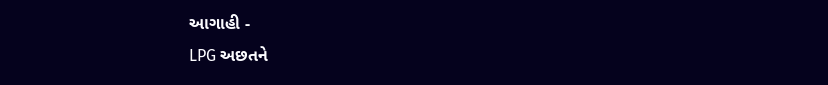આગાહી -
LPG અછતને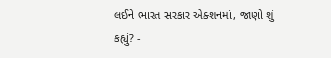લઈને ભારત સરકાર એક્શનમાં, જાણો શું કહ્યું? -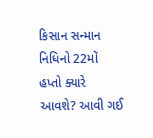કિસાન સન્માન નિધિનો 22મોં હપ્તો ક્યારે આવશે? આવી ગઈ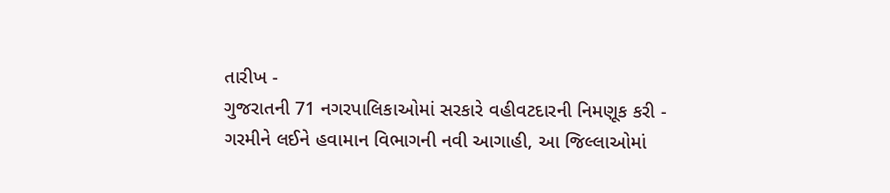તારીખ -
ગુજરાતની 71 નગરપાલિકાઓમાં સરકારે વહીવટદારની નિમણૂક કરી -
ગરમીને લઈને હવામાન વિભાગની નવી આગાહી, આ જિલ્લાઓમાં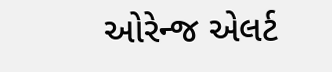ઓરેન્જ એલર્ટ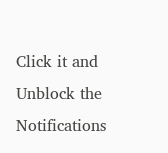Click it and Unblock the Notifications